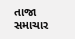તાજા સમાચાર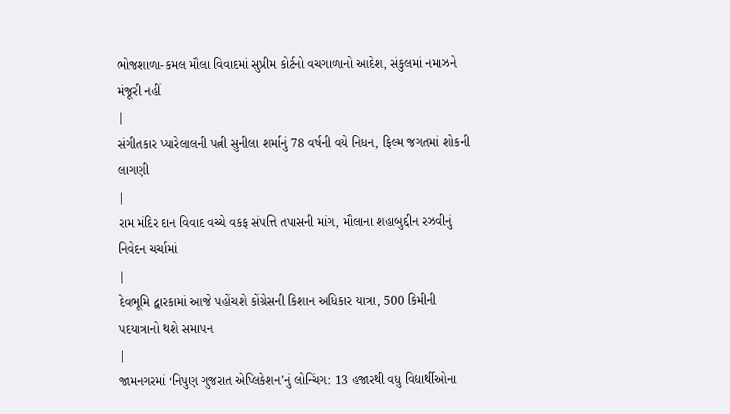ભોજશાળા-કમલ મૌલા વિવાદમાં સુપ્રીમ કોર્ટનો વચગાળાનો આદેશ, સંકુલમાં નમાઝને મંજૂરી નહીં
|
સંગીતકાર પ્યારેલાલની પત્ની સુનીલા શર્માનું 78 વર્ષની વયે નિધન, ફિલ્મ જગતમાં શોકની લાગણી
|
રામ મંદિર દાન વિવાદ વચ્ચે વકફ સંપત્તિ તપાસની માંગ, મૌલાના શહાબુદ્દીન રઝવીનું નિવેદન ચર્ચામાં
|
દેવભૂમિ દ્વારકામાં આજે પહોંચશે કોંગ્રેસની કિશાન અધિકાર યાત્રા, 500 કિમીની પદયાત્રાનો થશે સમાપન
|
જામનગરમાં ‘નિપુણ ગુજરાત એપ્લિકેશન’નું લોન્ચિંગ: 13 હજારથી વધુ વિદ્યાર્થીઓના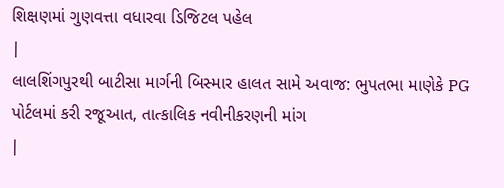શિક્ષણમાં ગુણવત્તા વધારવા ડિજિટલ પહેલ
|
લાલશિંગપુરથી બાટીસા માર્ગની બિસ્માર હાલત સામે અવાજ: ભુપતભા માણેકે PG પોર્ટલમાં કરી રજૂઆત, તાત્કાલિક નવીનીકરણની માંગ
|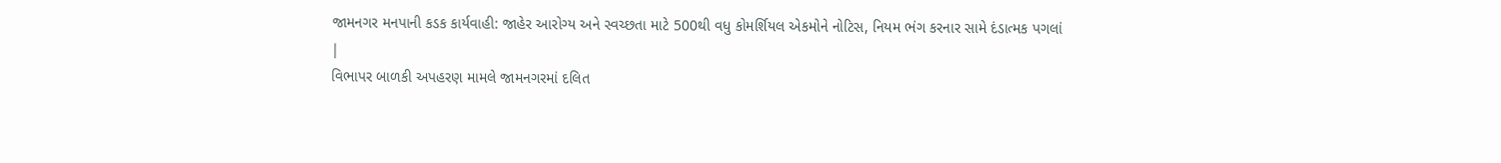જામનગર મનપાની કડક કાર્યવાહી: જાહેર આરોગ્ય અને સ્વચ્છતા માટે 500થી વધુ કોમર્શિયલ એકમોને નોટિસ, નિયમ ભંગ કરનાર સામે દંડાત્મક પગલાં
|
વિભાપર બાળકી અપહરણ મામલે જામનગરમાં દલિત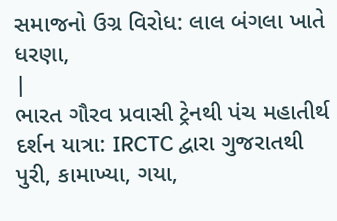સમાજનો ઉગ્ર વિરોધ: લાલ બંગલા ખાતે ધરણા,
|
ભારત ગૌરવ પ્રવાસી ટ્રેનથી પંચ મહાતીર્થ દર્શન યાત્રા: IRCTC દ્વારા ગુજરાતથી પુરી, કામાખ્યા, ગયા,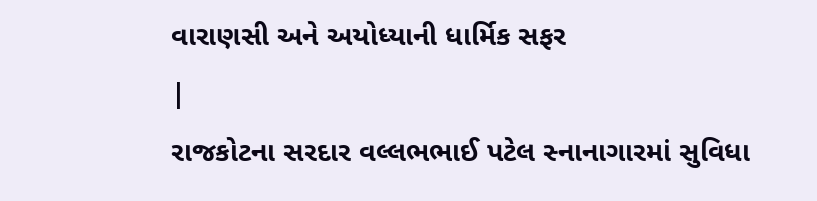વારાણસી અને અયોધ્યાની ધાર્મિક સફર
|
રાજકોટના સરદાર વલ્લભભાઈ પટેલ સ્નાનાગારમાં સુવિધા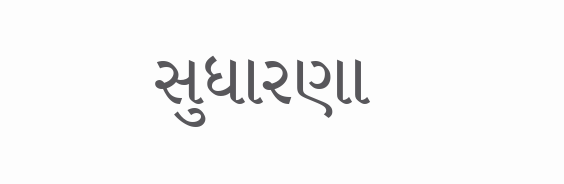સુધારણા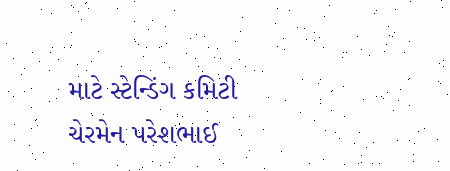માટે સ્ટેન્ડિંગ કમિટી ચેરમેન પરેશભાઈ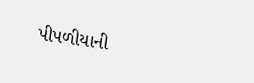પીપળીયાની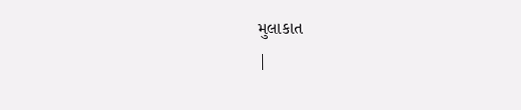મુલાકાત
|